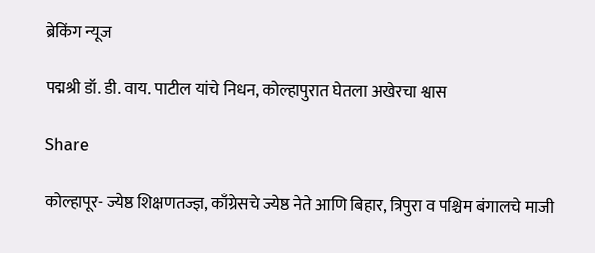ब्रेकिंग न्यूज

पद्मश्री डॉ. डी. वाय. पाटील यांचे निधन, कोल्हापुरात घेतला अखेरचा श्वास

Share

कोल्हापूर- ज्येष्ठ शिक्षणतज्ज्ञ, काँग्रेसचे ज्येष्ठ नेते आणि बिहार, त्रिपुरा व पश्चिम बंगालचे माजी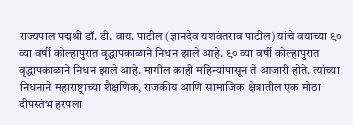राज्यपाल पद्मश्री डॉ. डी. वाय. पाटील (ज्ञानदेव यशवंतराव पाटील) यांचे वयाच्या ९० व्या वर्षी कोल्हापुरात वृद्धापकाळाने निधन झाले आहे. ९० व्या वर्षी कोल्हापुरात वृद्धापकाळाने निधन झाले आहे. मागील काही महिन्यांपासून ते आजारी होते. त्यांच्या निधनाने महाराष्ट्राच्या शैक्षणिक, राजकीय आणि सामाजिक क्षेत्रातील एक मोठा दीपस्तंभ हरपला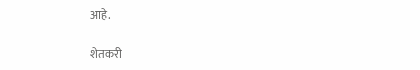आहे.

शेतकरी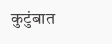कुटुंबात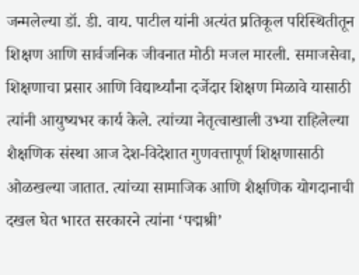जन्मलेल्या डॉ. डी. वाय. पाटील यांनी अत्यंत प्रतिकूल परिस्थितीतून शिक्षण आणि सार्वजनिक जीवनात मोठी मजल मारली. समाजसेवा, शिक्षणाचा प्रसार आणि विद्यार्थ्यांना दर्जेदार शिक्षण मिळावे यासाठी त्यांनी आयुष्यभर कार्य केले. त्यांच्या नेतृत्वाखाली उभ्या राहिलेल्या शैक्षणिक संस्था आज देश-विदेशात गुणवत्तापूर्ण शिक्षणासाठी ओळखल्या जातात. त्यांच्या सामाजिक आणि शैक्षणिक योगदानाची दखल घेत भारत सरकारने त्यांना ‘पद्मश्री’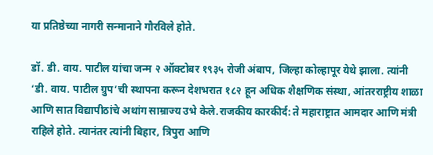या प्रतिष्ठेच्या नागरी सन्मानाने गौरविले होते.

डॉ. डी. वाय. पाटील यांचा जन्म २ ऑक्टोबर १९३५ रोजी अंबाप, जिल्हा कोल्हापूर येथे झाला. त्यांनी ‘डी. वाय. पाटील ग्रुप’ची स्थापना करून देशभरात १८२ हून अधिक शैक्षणिक संस्था, आंतरराष्ट्रीय शाळा आणि सात विद्यापीठांचे अथांग साम्राज्य उभे केले.राजकीय कारकीर्द: ते महाराष्ट्रात आमदार आणि मंत्री राहिले होते. त्यानंतर त्यांनी बिहार, त्रिपुरा आणि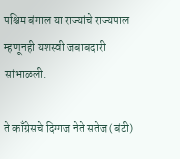पश्चिम बंगाल या राज्यांचे राज्यपाल म्हणूनही यशस्वी जबाबदारी सांभाळली.

ते काँग्रेसचे दिग्गज नेते सतेज (बंटी)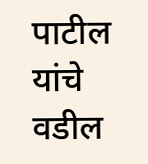पाटील यांचे वडील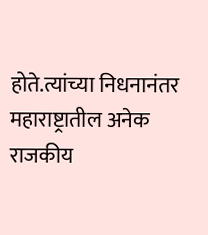होते.त्यांच्या निधनानंतर महाराष्ट्रातील अनेक राजकीय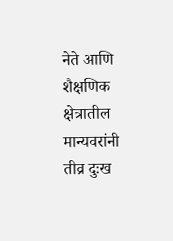नेते आणि शैक्षणिक क्षेत्रातील मान्यवरांनी तीव्र दुःख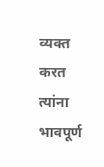व्यक्त करत त्यांना भावपूर्ण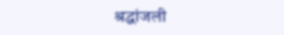श्रद्धांजली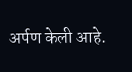अर्पण केली आहे.